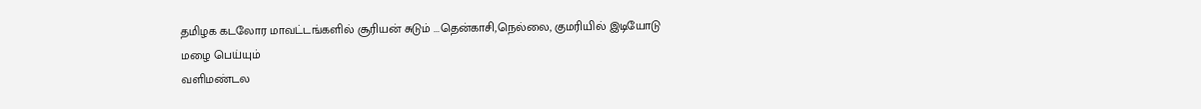தமிழக கடலோர மாவட்டங்களில் சூரியன் சுடும் ...தென்காசி,நெல்லை, குமரியில் இடியோடு மழை பெய்யும்
வளிமண்டல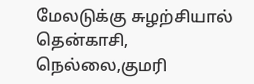மேலடுக்கு சுழற்சியால் தென்காசி, நெல்லை,குமரி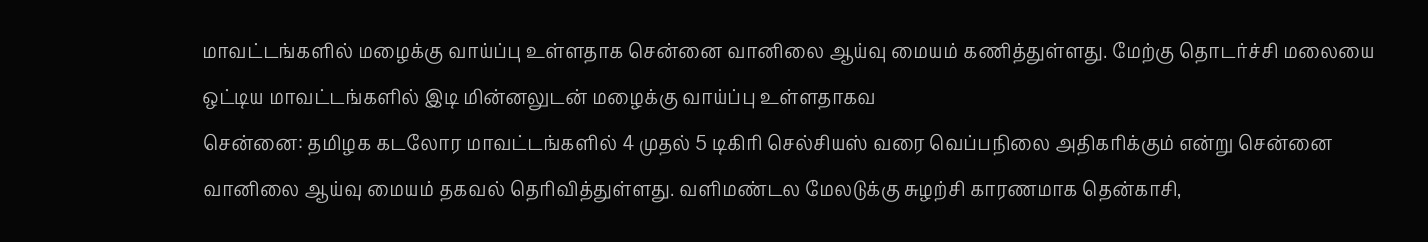மாவட்டங்களில் மழைக்கு வாய்ப்பு உள்ளதாக சென்னை வானிலை ஆய்வு மையம் கணித்துள்ளது. மேற்கு தொடர்ச்சி மலையை ஒட்டிய மாவட்டங்களில் இடி மின்னலுடன் மழைக்கு வாய்ப்பு உள்ளதாகவ
சென்னை: தமிழக கடலோர மாவட்டங்களில் 4 முதல் 5 டிகிரி செல்சியஸ் வரை வெப்பநிலை அதிகரிக்கும் என்று சென்னை வானிலை ஆய்வு மையம் தகவல் தெரிவித்துள்ளது. வளிமண்டல மேலடுக்கு சுழற்சி காரணமாக தென்காசி,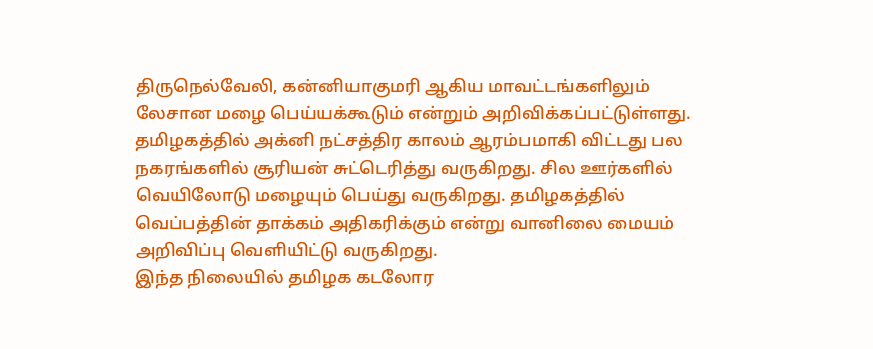திருநெல்வேலி, கன்னியாகுமரி ஆகிய மாவட்டங்களிலும் லேசான மழை பெய்யக்கூடும் என்றும் அறிவிக்கப்பட்டுள்ளது.
தமிழகத்தில் அக்னி நட்சத்திர காலம் ஆரம்பமாகி விட்டது பல நகரங்களில் சூரியன் சுட்டெரித்து வருகிறது. சில ஊர்களில் வெயிலோடு மழையும் பெய்து வருகிறது. தமிழகத்தில் வெப்பத்தின் தாக்கம் அதிகரிக்கும் என்று வானிலை மையம் அறிவிப்பு வெளியிட்டு வருகிறது.
இந்த நிலையில் தமிழக கடலோர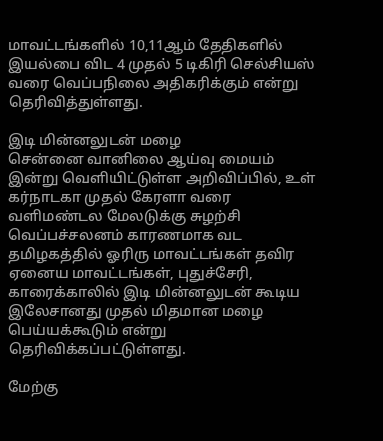மாவட்டங்களில் 10,11ஆம் தேதிகளில் இயல்பை விட 4 முதல் 5 டிகிரி செல்சியஸ் வரை வெப்பநிலை அதிகரிக்கும் என்று தெரிவித்துள்ளது.

இடி மின்னலுடன் மழை
சென்னை வானிலை ஆய்வு மையம் இன்று வெளியிட்டுள்ள அறிவிப்பில், உள் கர்நாடகா முதல் கேரளா வரை வளிமண்டல மேலடுக்கு சுழற்சி வெப்பச்சலனம் காரணமாக வட தமிழகத்தில் ஓரிரு மாவட்டங்கள் தவிர ஏனைய மாவட்டங்கள், புதுச்சேரி, காரைக்காலில் இடி மின்னலுடன் கூடிய இலேசானது முதல் மிதமான மழை பெய்யக்கூடும் என்று தெரிவிக்கப்பட்டுள்ளது.

மேற்கு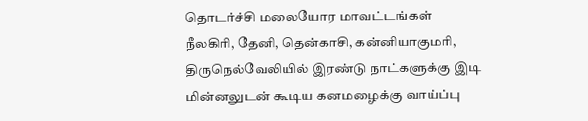தொடர்ச்சி மலையோர மாவட்டங்கள்
நீலகிரி, தேனி, தென்காசி, கன்னியாகுமரி, திருநெல்வேலியில் இரண்டு நாட்களுக்கு இடி மின்னலுடன் கூடிய கனமழைக்கு வாய்ப்பு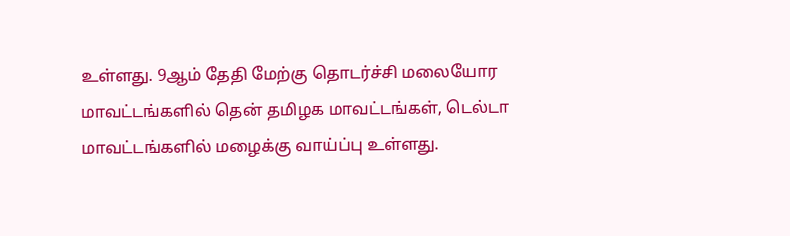உள்ளது. 9ஆம் தேதி மேற்கு தொடர்ச்சி மலையோர மாவட்டங்களில் தென் தமிழக மாவட்டங்கள், டெல்டா மாவட்டங்களில் மழைக்கு வாய்ப்பு உள்ளது.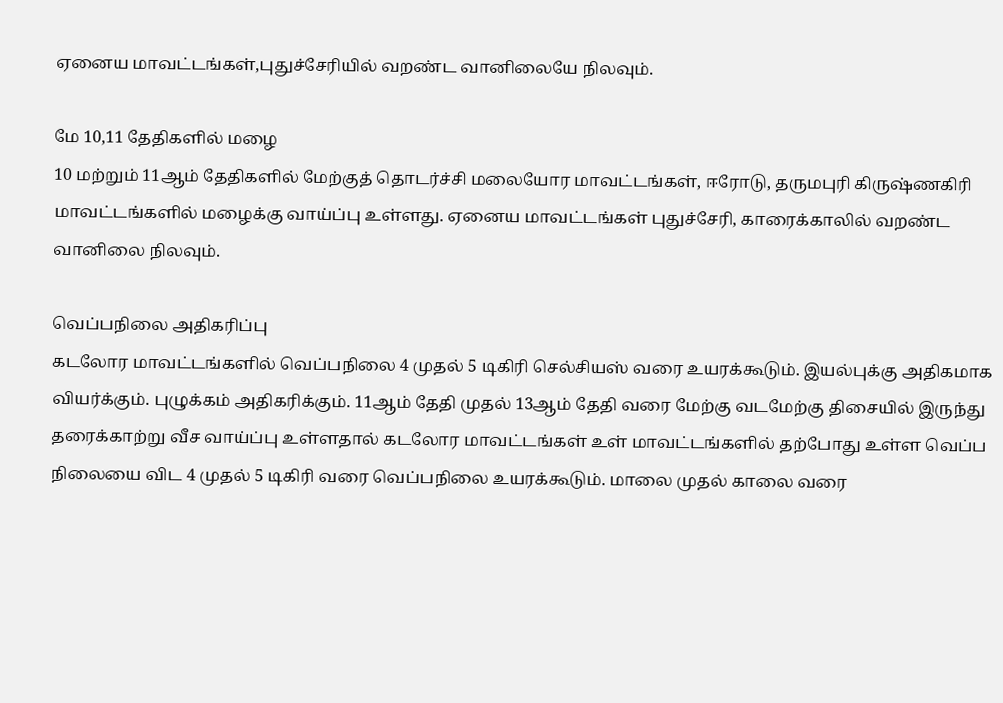ஏனைய மாவட்டங்கள்,புதுச்சேரியில் வறண்ட வானிலையே நிலவும்.

மே 10,11 தேதிகளில் மழை
10 மற்றும் 11ஆம் தேதிகளில் மேற்குத் தொடர்ச்சி மலையோர மாவட்டங்கள், ஈரோடு, தருமபுரி கிருஷ்ணகிரி மாவட்டங்களில் மழைக்கு வாய்ப்பு உள்ளது. ஏனைய மாவட்டங்கள் புதுச்சேரி, காரைக்காலில் வறண்ட வானிலை நிலவும்.

வெப்பநிலை அதிகரிப்பு
கடலோர மாவட்டங்களில் வெப்பநிலை 4 முதல் 5 டிகிரி செல்சியஸ் வரை உயரக்கூடும். இயல்புக்கு அதிகமாக வியர்க்கும். புழுக்கம் அதிகரிக்கும். 11ஆம் தேதி முதல் 13ஆம் தேதி வரை மேற்கு வடமேற்கு திசையில் இருந்து தரைக்காற்று வீச வாய்ப்பு உள்ளதால் கடலோர மாவட்டங்கள் உள் மாவட்டங்களில் தற்போது உள்ள வெப்ப நிலையை விட 4 முதல் 5 டிகிரி வரை வெப்பநிலை உயரக்கூடும். மாலை முதல் காலை வரை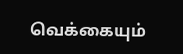வெக்கையும்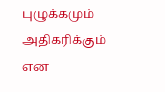புழுக்கமும் அதிகரிக்கும் என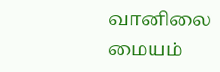வானிலை மையம்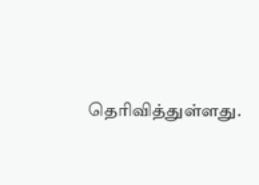தெரிவித்துள்ளது.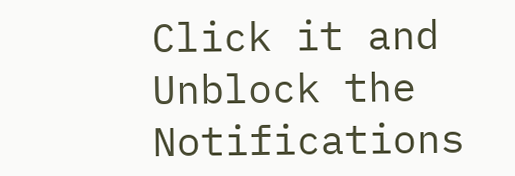Click it and Unblock the Notifications